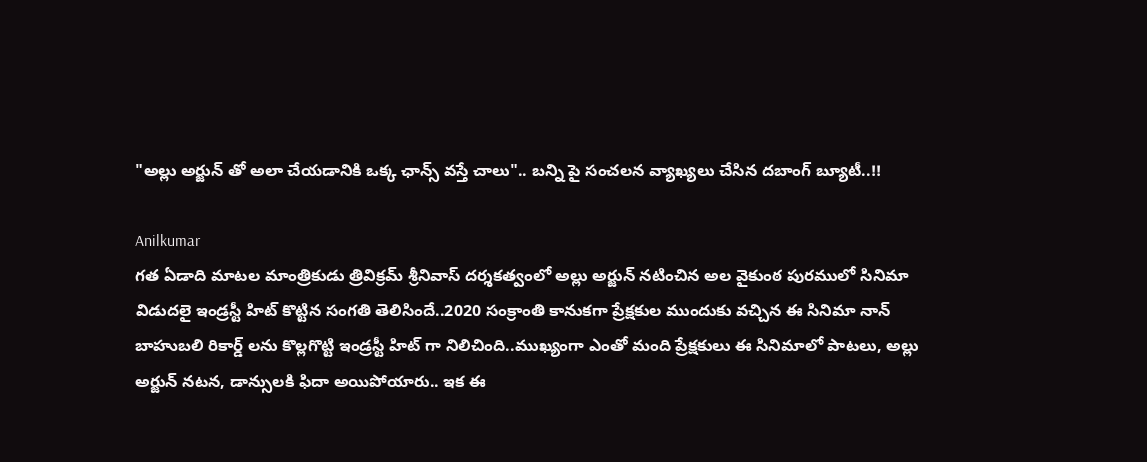"అల్లు అర్జున్ తో అలా చేయడానికి ఒక్క ఛాన్స్ వస్తే చాలు".. బన్ని పై సంచలన వ్యాఖ్యలు చేసిన దబాంగ్ బ్యూటీ..!!

Anilkumar
గత ఏడాది మాటల మాంత్రికుడు త్రివిక్రమ్ శ్రీనివాస్ దర్శకత్వంలో అల్లు అర్జున్ నటించిన అల వైకుంఠ పురములో సినిమా విడుదలై ఇండ్రస్టీ హిట్ కొట్టిన సంగతి తెలిసిందే..2020 సంక్రాంతి కానుకగా ప్రేక్షకుల ముందుకు వచ్చిన ఈ సినిమా నాన్ బాహుబలి రికార్డ్ లను కొల్లగొట్టి ఇండ్రస్టీ హిట్ గా నిలిచింది..ముఖ్యంగా ఎంతో మంది ప్రేక్షకులు ఈ సినిమాలో పాటలు, అల్లు అర్జున్ నటన, డాన్సులకి ఫిదా అయిపోయారు.. ఇక ఈ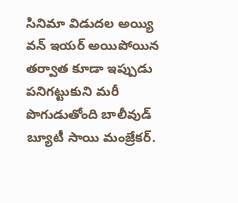సినిమా విడుదల అయ్యి వన్ ఇయర్ అయిపోయిన తర్వాత కూడా ఇప్పుడు పనిగట్టుకుని మరీ పొగుడుతోంది బాలీవుడ్ బ్యూటీ సాయి మంజ్రేకర్.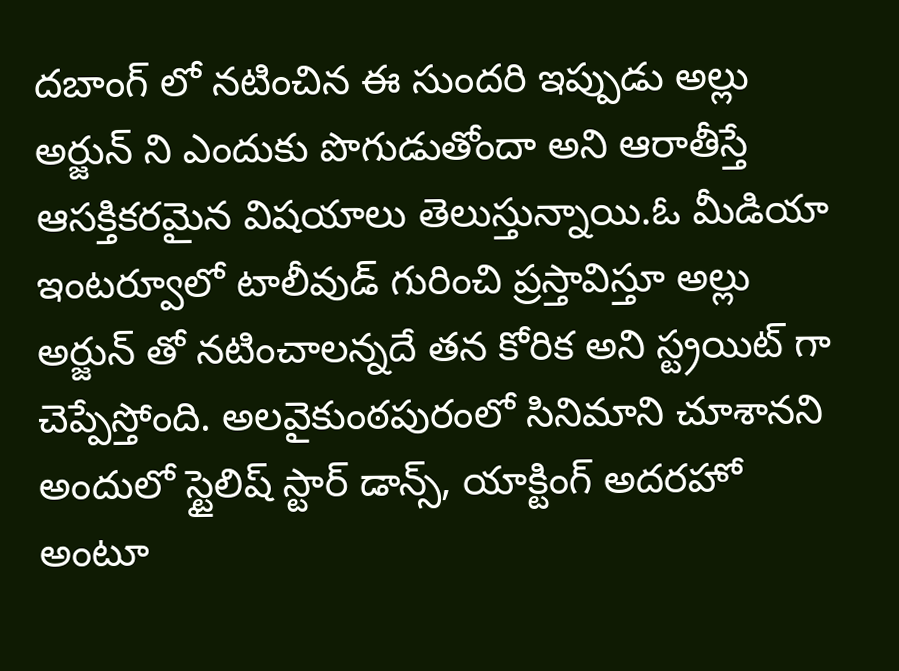దబాంగ్ లో నటించిన ఈ సుందరి ఇప్పుడు అల్లు అర్జున్ ని ఎందుకు పొగుడుతోందా అని ఆరాతీస్తే ఆసక్తికరమైన విషయాలు తెలుస్తున్నాయి.ఓ మీడియా ఇంటర్వూలో టాలీవుడ్ గురించి ప్రస్తావిస్తూ అల్లు అర్జున్ తో నటించాలన్నదే తన కోరిక అని స్ట్రయిట్ గా చెప్పేస్తోంది. అలవైకుంఠపురంలో సినిమాని చూశానని అందులో స్టైలిష్ స్టార్ డాన్స్, యాక్టింగ్ అదరహో అంటూ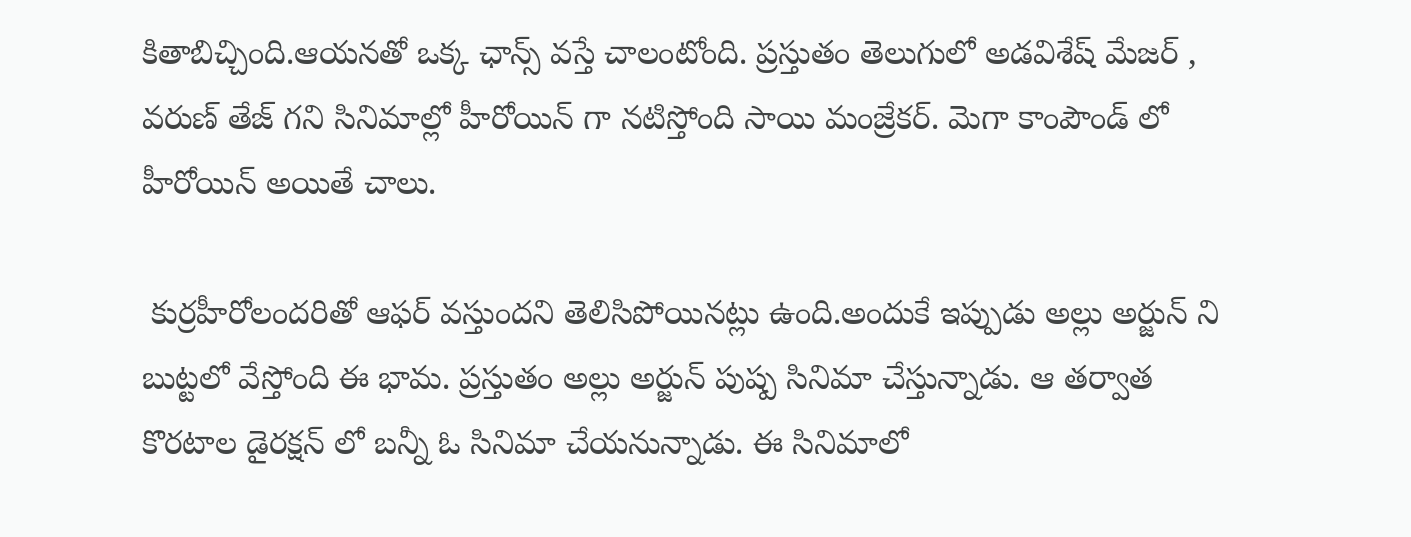కితాబిచ్చింది.ఆయనతో ఒక్క ఛాన్స్ వస్తే చాలంటోంది. ప్రస్తుతం తెలుగులో అడవిశేష్ మేజర్ , వరుణ్ తేజ్ గని సినిమాల్లో హీరోయిన్ గా నటిస్తోంది సాయి మంజ్రేకర్. మెగా కాంపౌండ్ లో హీరోయిన్ అయితే చాలు.

 కుర్రహీరోలందరితో ఆఫర్ వస్తుందని తెలిసిపోయినట్లు ఉంది.అందుకే ఇప్పుడు అల్లు అర్జున్ ని బుట్టలో వేస్తోంది ఈ భామ. ప్రస్తుతం అల్లు అర్జున్ పుష్ప సినిమా చేస్తున్నాడు. ఆ తర్వాత కొరటాల డైరక్షన్ లో బన్నీ ఓ సినిమా చేయనున్నాడు. ఈ సినిమాలో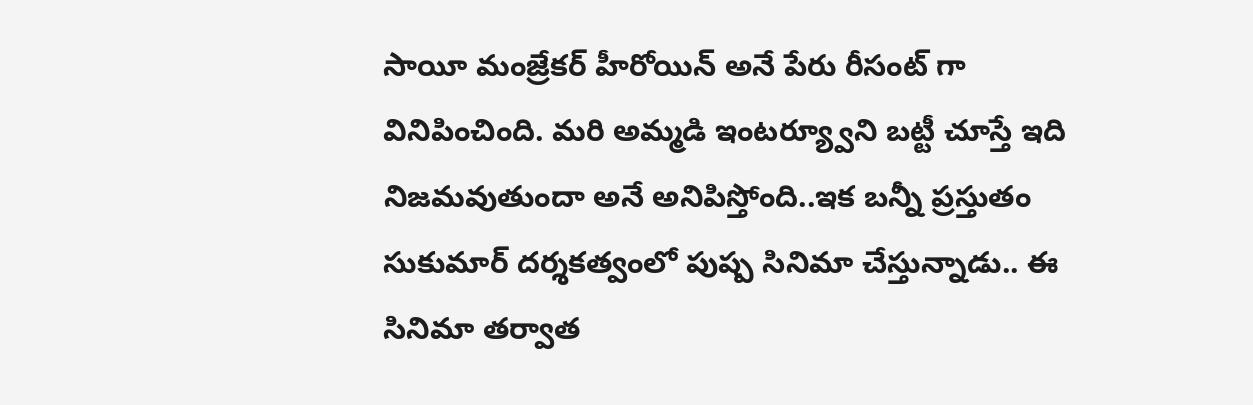సాయీ మంజ్రేకర్ హీరోయిన్ అనే పేరు రీసంట్ గా వినిపించింది. మరి అమ్మడి ఇంటర్య్వూని బట్టీ చూస్తే ఇది నిజమవుతుందా అనే అనిపిస్తోంది..ఇక బన్నీ ప్రస్తుతం సుకుమార్ దర్శకత్వంలో పుష్ప సినిమా చేస్తున్నాడు.. ఈ సినిమా తర్వాత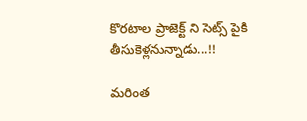కొరటాల ప్రాజెక్ట్ ని సెట్స్ పైకి తీసుకెళ్లనున్నాడు...!!

మరింత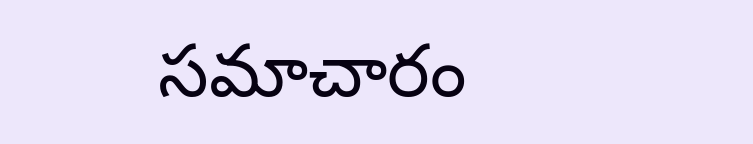సమాచారం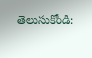తెలుసుకోండి: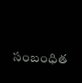సంబంధిత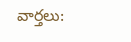వార్తలు: